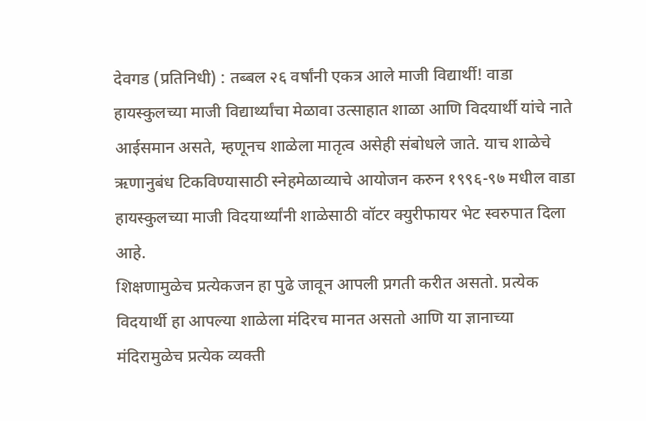देवगड (प्रतिनिधी) : तब्बल २६ वर्षांनी एकत्र आले माजी विद्यार्थी! वाडा हायस्कुलच्या माजी विद्यार्थ्यांचा मेळावा उत्साहात शाळा आणि विदयार्थी यांचे नाते आईसमान असते, म्हणूनच शाळेला मातृत्व असेही संबोधले जाते. याच शाळेचे ऋणानुबंध टिकविण्यासाठी स्नेहमेळाव्याचे आयोजन करुन १९९६-९७ मधील वाडा हायस्कुलच्या माजी विदयार्थ्यांनी शाळेसाठी वॉटर क्युरीफायर भेट स्वरुपात दिला आहे.
शिक्षणामुळेच प्रत्येकजन हा पुढे जावून आपली प्रगती करीत असतो. प्रत्येक विदयार्थी हा आपल्या शाळेला मंदिरच मानत असतो आणि या ज्ञानाच्या मंदिरामुळेच प्रत्येक व्यक्ती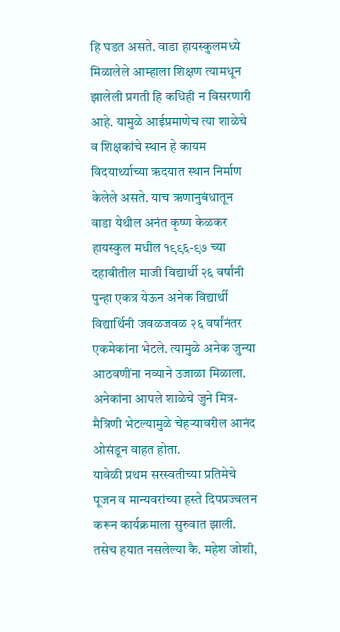हि घडत असते. वाडा हायस्कुलमध्ये मिळालेले आम्हाला शिक्षण त्यामधून झालेली प्रगती हि कधिही न विसरणारी आहे. यामुळे आईप्रमाणेच त्या शाळेचे व शिक्षकांचे स्थान हे कायम विदयार्थ्याच्या ऋदयात स्थान निर्माण केलेले असते. याच ऋणानुबंधातून वाडा येथील अनंत कृष्ण केळकर हायस्कुल मधील १९९६-९७ च्या दहावीतील माजी विद्यार्थी २६ वर्षांनी पुन्हा एकत्र येऊन अनेक विद्यार्थी विद्यार्थिनी जवळजवळ २६ वर्षांनंतर एकमेकांना भेटले. त्यामुळे अनेक जुन्या आठवणींना नव्याने उजाळा मिळाला. अनेकांना आपले शाळेचे जुने मित्र-मैत्रिणी भेटल्यामुळे चेहऱ्यावरील आनंद ओसंडून वाहत होता.
यावेळी प्रथम सरस्वतीच्या प्रतिमेचे पूजन व मान्यवरांच्या हस्ते दिपप्रज्वलन करून कार्यक्रमाला सुरुवात झाली. तसेच हयात नसलेल्या कै. महेश जोशी,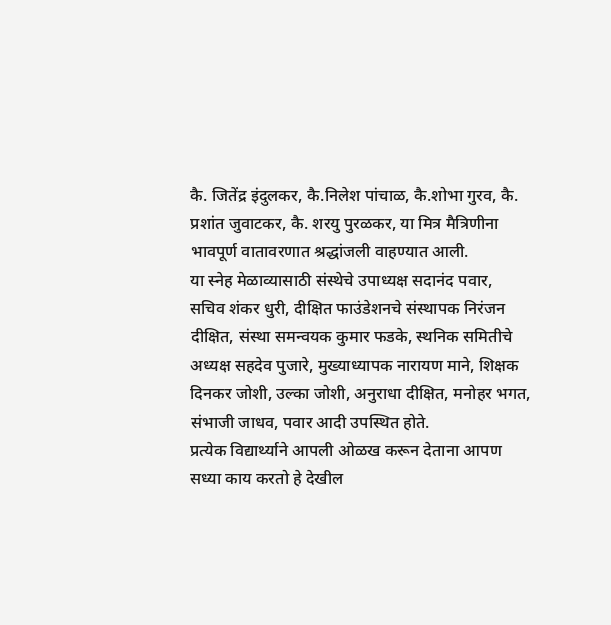कै. जितेंद्र इंदुलकर, कै.निलेश पांचाळ, कै.शोभा गुरव, कै. प्रशांत जुवाटकर, कै. शरयु पुरळकर, या मित्र मैत्रिणीना भावपूर्ण वातावरणात श्रद्धांजली वाहण्यात आली.
या स्नेह मेळाव्यासाठी संस्थेचे उपाध्यक्ष सदानंद पवार, सचिव शंकर धुरी, दीक्षित फाउंडेशनचे संस्थापक निरंजन दीक्षित, संस्था समन्वयक कुमार फडके, स्थनिक समितीचे अध्यक्ष सहदेव पुजारे, मुख्याध्यापक नारायण माने, शिक्षक दिनकर जोशी, उल्का जोशी, अनुराधा दीक्षित, मनोहर भगत, संभाजी जाधव, पवार आदी उपस्थित होते.
प्रत्येक विद्यार्थ्याने आपली ओळख करून देताना आपण सध्या काय करतो हे देखील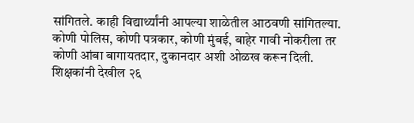सांगितले. काही विद्यार्थ्यांनी आपल्या शाळेतील आठवणी सांगितल्या. कोणी पोलिस, कोणी पत्रकार, कोणी मुंबई, बाहेर गावी नोकरीला तर कोणी आंबा बागायतदार, दुकानदार अशी ओळख करून दिली.
शिक्षकांनी देखील २६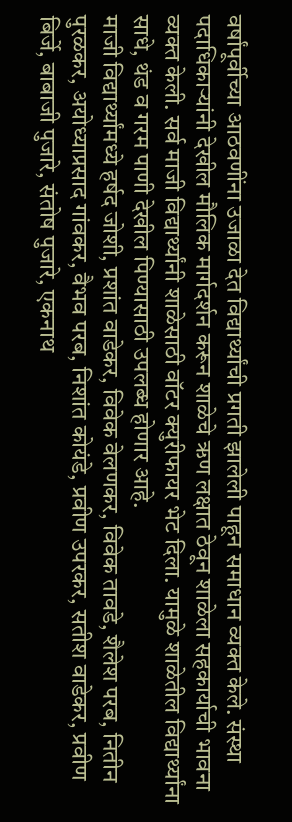वर्षांपूर्वीच्या आठवणींना उजाळा देत विद्यार्थ्यांची प्रगती झालेली पाहून समाधान व्यक्त केले. संस्था पदाधिकाऱ्यांनी देखील मौलिक मार्गदर्शन करून शाळेचे ऋण लक्षात ठेवून शाळेला सहकार्याची भावना व्यक्त केली. सर्व माजी विद्यार्थ्यांनी शाळेसाठी वॉटर क्युरीफायर भेट दिला. यामुळे शाळेतील विद्यार्थ्यांना साधे, थंड व गरम पाणी देखील पिण्यासाठी उपलब्ध होणार आहे.
माजी विद्यार्थ्यांमध्ये हर्षद जोशी, प्रशांत वाडेकर, विवेक वेलणकर, विवेक तावडे, शैलेश परब, नितीन पुरळकर, अयोध्याप्रसाद गांवकर, वैभव परब, निशांत कोयंडे, प्रवीण उपरकर, सतीश वाडेकर, प्रवीण बिर्जे, बाबाजी पुजारे, संतोष पुजारे, एकनाथ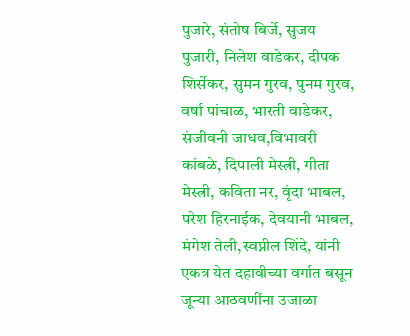पुजारे, संतोष बिर्जे, सुजय पुजारी, निलेश वाडेकर, दीपक शिर्सेकर, सुमन गुरव, पुनम गुरव, वर्षा पांचाळ, भारती वाडेकर, संजीवनी जाधव,विभावरी कांबळे, दिपाली मेस्त्री, गीता मेस्त्री, कविता नर, वृंदा भाबल, परेश हिरनाईक, देवयानी भाबल, मंगेश तेली,स्वप्नील शिंदे, यांनी एकत्र येत दहावीच्या वर्गात बसून जून्या आठवणींना उजाळा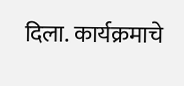दिला. कार्यक्रमाचे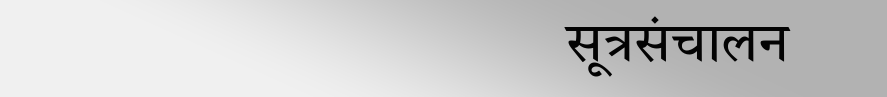सूत्रसंचालन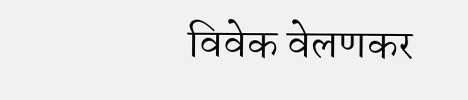विवेक वेलणकर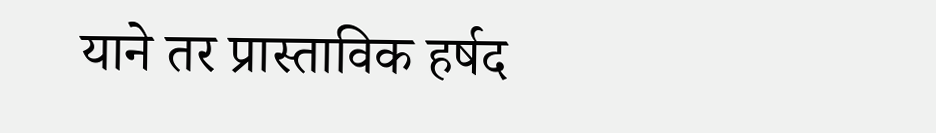याने तर प्रास्ताविक हर्षद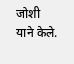जोशी याने केले.